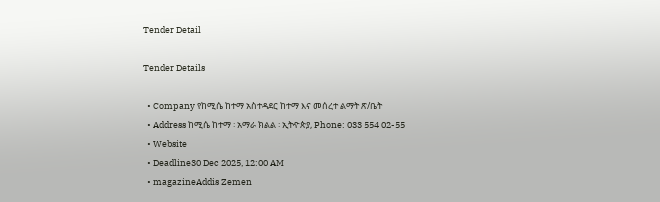Tender Detail

Tender Details

  • Company የከሚሴ ከተማ አስተዳደር ከተማ እና መሰረተ ልማት ጽ/ቤት
  • Address ከሚሴ ከተማ ፡ አማራ ክልል ፡ ኢትዯጵያ, Phone: 033 554 02-55
  • Website
  • Deadline30 Dec 2025, 12:00 AM
  • magazineAddis Zemen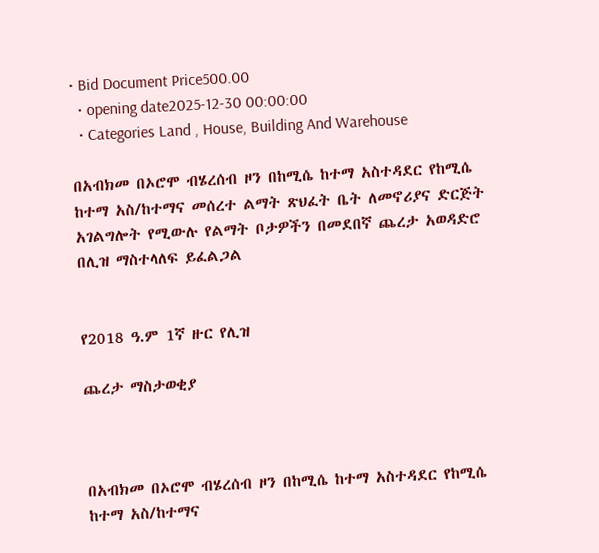• Bid Document Price500.00
  • opening date2025-12-30 00:00:00
  • Categories Land , House, Building And Warehouse

በአብክመ በኦሮሞ ብሄረሰብ ዞን በከሚሴ ከተማ አስተዳደር የከሚሴ ከተማ አስ/ከተማና መሰረተ ልማት ጽህፈት ቤት ለመኖሪያና ድርጅት አገልግሎት የሚውሉ የልማት ቦታዎችን በመደበኛ ጨረታ አወዳድሮ በሊዝ ማስተላለፍ ይፈልጋል


የ2018 ዓ.ም 1ኛ ዙር የሊዝ

ጨረታ ማስታወቂያ



በአብክመ በኦሮሞ ብሄረሰብ ዞን በከሚሴ ከተማ አስተዳደር የከሚሴ ከተማ አስ/ከተማና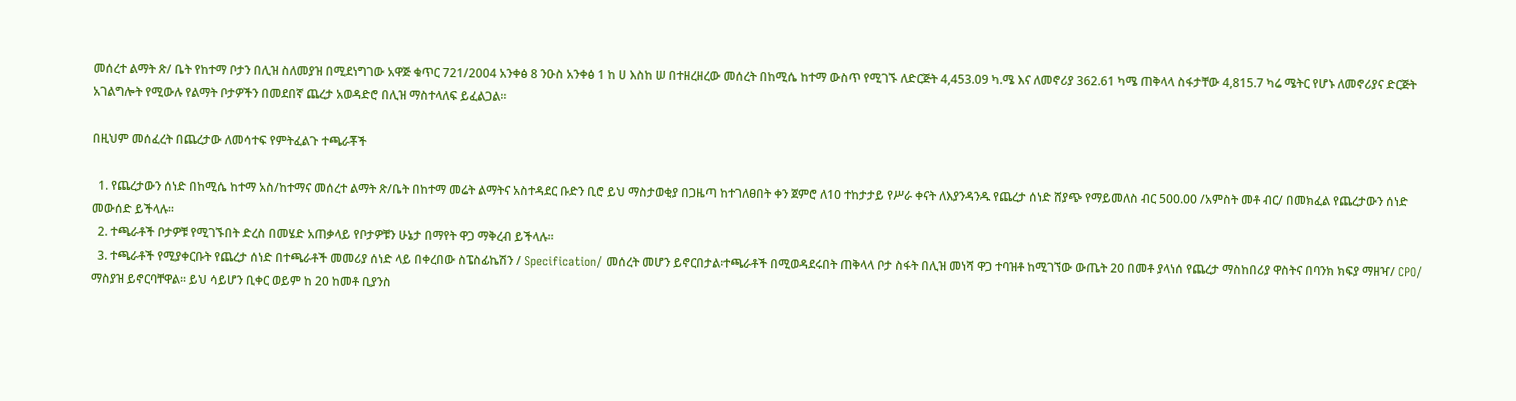መሰረተ ልማት ጽ/ ቤት የከተማ ቦታን በሊዝ ስለመያዝ በሚደነግገው አዋጅ ቁጥር 721/2004 አንቀፅ 8 ንዑስ አንቀፅ 1 ከ ሀ እስከ ሠ በተዘረዘረው መሰረት በከሚሴ ከተማ ውስጥ የሚገኙ ለድርጅት 4,453.09 ካ.ሜ እና ለመኖሪያ 362.61 ካሜ ጠቅላላ ስፋታቸው 4,815.7 ካሬ ሜትር የሆኑ ለመኖሪያና ድርጅት አገልግሎት የሚውሉ የልማት ቦታዎችን በመደበኛ ጨረታ አወዳድሮ በሊዝ ማስተላለፍ ይፈልጋል።

በዚህም መሰፈረት በጨረታው ለመሳተፍ የምትፈልጉ ተጫራቾች

  1. የጨረታውን ሰነድ በከሚሴ ከተማ አስ/ከተማና መሰረተ ልማት ጽ/ቤት በከተማ መሬት ልማትና አስተዳደር ቡድን ቢሮ ይህ ማስታወቂያ በጋዜጣ ከተገለፀበት ቀን ጀምሮ ለ10 ተከታታይ የሥራ ቀናት ለእያንዳንዱ የጨረታ ሰነድ ሸያጭ የማይመለስ ብር 500.00 /አምስት መቶ ብር/ በመክፈል የጨረታውን ሰነድ መውሰድ ይችላሉ።
  2. ተጫራቶች ቦታዎቹ የሚገኙበት ድረስ በመሄድ አጠቃላይ የቦታዎቹን ሁኔታ በማየት ዋጋ ማቅረብ ይችላሉ።
  3. ተጫራቶች የሚያቀርቡት የጨረታ ሰነድ በተጫራቶች መመሪያ ሰነድ ላይ በቀረበው ስፔስፊኬሽን / Specification/ መሰረት መሆን ይኖርበታል፡ተጫራቶች በሚወዳደሩበት ጠቅላላ ቦታ ስፋት በሊዝ መነሻ ዋጋ ተባዝቶ ከሚገኘው ውጤት 20 በመቶ ያላነሰ የጨረታ ማስከበሪያ ዋስትና በባንክ ክፍያ ማዘዣ/ CPO/ ማስያዝ ይኖርባቸዋል፡፡ ይህ ሳይሆን ቢቀር ወይም ከ 20 ከመቶ ቢያንስ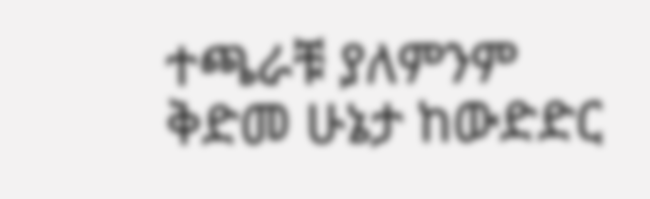ተጫራቹ ያለምንም ቅድመ ሁኔታ ከውድድር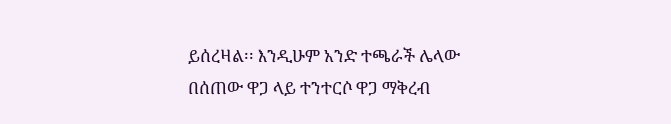ይሰረዛል፡፡ እንዲሁም አንድ ተጫራች ሌላው በሰጠው ዋጋ ላይ ተንተርሶ ዋጋ ማቅረብ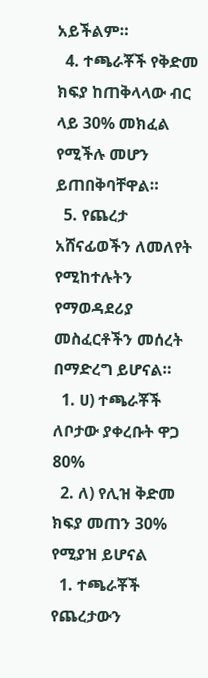አይችልም።
  4. ተጫራቾች የቅድመ ክፍያ ከጠቅላላው ብር ላይ 30% መክፈል የሚችሉ መሆን ይጠበቅባቸዋል።
  5. የጨረታ አሸናፊወችን ለመለየት የሚከተሉትን የማወዳደሪያ መስፈርቶችን መሰረት በማድረግ ይሆናል።
  1. ሀ) ተጫራቾች ለቦታው ያቀረቡት ዋጋ 80%
  2. ለ) የሊዝ ቅድመ ክፍያ መጠን 30% የሚያዝ ይሆናል
  1. ተጫራቾች የጨረታውን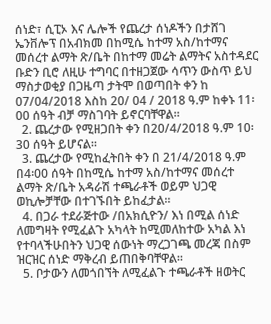ሰነድ፣ ሲፒኦ እና ሌሎች የጨረታ ሰነዶችን በታሸገ ኤንቨሎፕ በአብክመ በከሚሴ ከተማ አስ/ከተማና መሰረተ ልማት ጽ/ቤት በከተማ መሬት ልማትና አስተዳደር ቡድን ቢሮ ለዚሁ ተግባር በተዘጋጀው ሳጥን ውስጥ ይህ ማስታወቂያ በጋዜጣ ታትሞ በወጣበት ቀን ከ 07/04/2018 እስከ 20/ 04 / 2018 ዓ.ም ከቀኑ 11፡00 ሰዓት ብቻ ማስገባት ይኖርባቸዋል።
  2. ጨረታው የሚዘጋበት ቀን በ20/4/2018 ዓ.ም 10፡30 ሰዓት ይሆናል።
  3. ጨረታው የሚከፈትበት ቀን በ 21/4/2018 ዓ.ም በ4፡00 ሰዓት በከሚሴ ከተማ አስ/ከተማና መሰረተ ልማት ጽ/ቤት አዳራሽ ተጫራቶች ወይም ህጋዊ ወኪሎቻቸው በተገኙበት ይከፈታል።
  4. በጋራ ተደራጅተው /በአክሲዮን/ እነ በሚል ሰነድ ለመግዛት የሚፈልጉ አካላት ከሚመለከተው አካል እነ የተባላችሁበትን ህጋዊ ሰውነት ማረጋገጫ መረጃ በስም ዝርዝር ሰነድ ማቅረብ ይጠበቅባቸዋል።
  5. ቦታውን ለመጎበኘት ለሚፈልጉ ተጫራቶች ዘወትር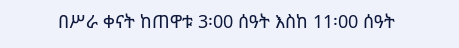በሥራ ቀናት ከጠዋቱ 3፡00 ሰዓት እስከ 11፡00 ሰዓት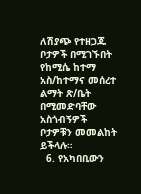ለሽያጭ የተዘጋጁ ቦታዎች በሚገኙበት የከሚሴ ከተማ አስ/ከተማና መሰረተ ልማት ጽ/ቤት በሚመድባቸው አስጎብኝዎች ቦታዎቹን መመልከት ይችላሉ።
  6. የአካበቢውን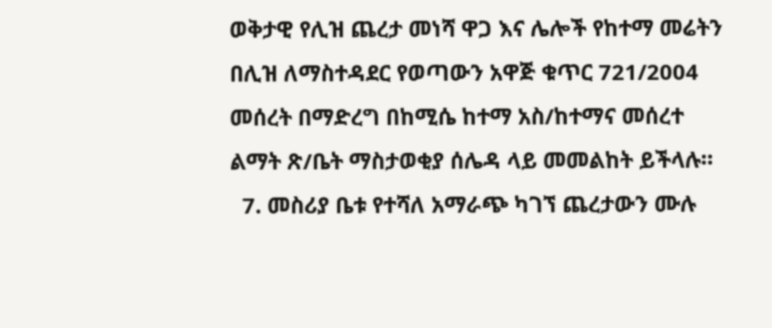ወቅታዊ የሊዝ ጨረታ መነሻ ዋጋ እና ሌሎች የከተማ መሬትን በሊዝ ለማስተዳደር የወጣውን አዋጅ ቁጥር 721/2004 መሰረት በማድረግ በከሚሴ ከተማ አስ/ከተማና መሰረተ ልማት ጽ/ቤት ማስታወቂያ ሰሌዳ ላይ መመልከት ይችላሉ።
  7. መስሪያ ቤቱ የተሻለ አማራጭ ካገኘ ጨረታውን ሙሉ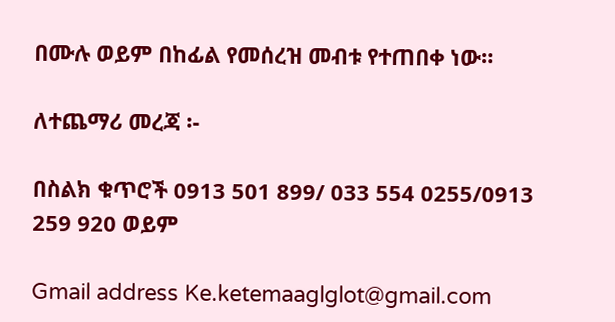በሙሉ ወይም በከፊል የመሰረዝ መብቱ የተጠበቀ ነው።

ለተጨማሪ መረጃ ፡-

በስልክ ቁጥሮች 0913 501 899/ 033 554 0255/0913 259 920 ወይም

Gmail address Ke.ketemaaglglot@gmail.com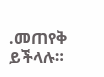.መጠየቅ ይችላሉ።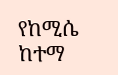የከሚሴ ከተማ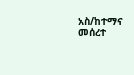አስ/ከተማና መሰረተ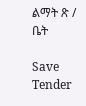ልማት ጽ / ቤት

Save Tender